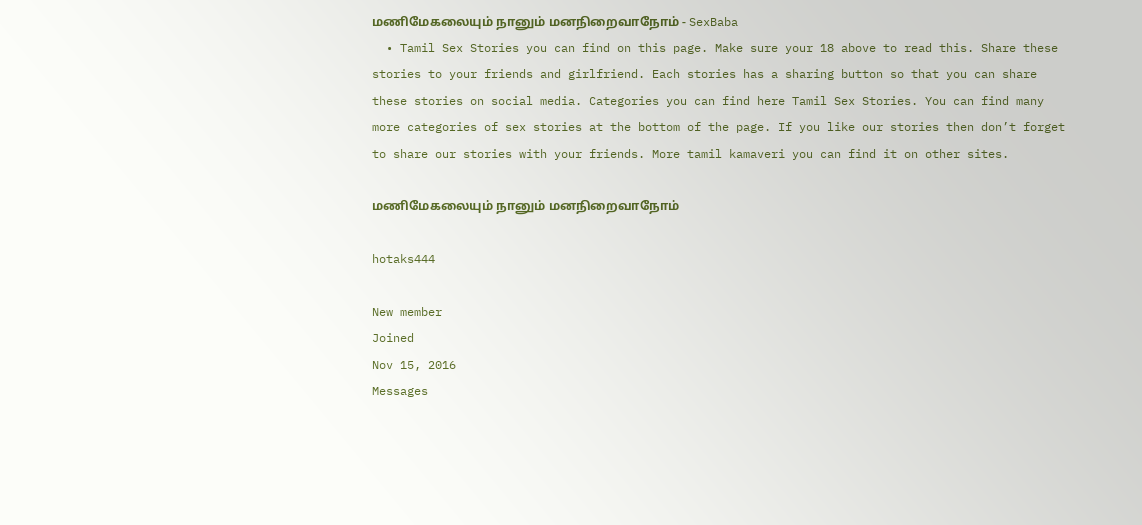மணிமேகலையும் நானும் மனநிறைவாநோம் - SexBaba
  • Tamil Sex Stories you can find on this page. Make sure your 18 above to read this. Share these stories to your friends and girlfriend. Each stories has a sharing button so that you can share these stories on social media. Categories you can find here Tamil Sex Stories. You can find many more categories of sex stories at the bottom of the page. If you like our stories then don’t forget to share our stories with your friends. More tamil kamaveri you can find it on other sites.

மணிமேகலையும் நானும் மனநிறைவாநோம்

hotaks444

New member
Joined
Nov 15, 2016
Messages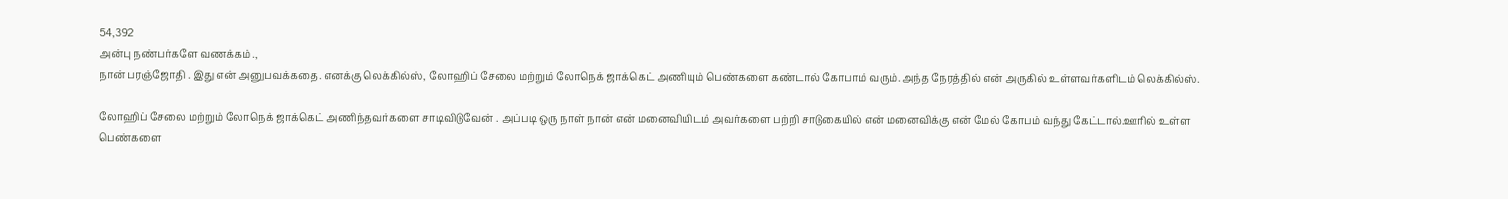54,392
அன்பு நண்பர்களே வணக்கம் .,
நான் பரஞ்ஜோதி . இது என் அனுபவக்கதை. எனக்கு லெக்கில்ஸ், லோஹிப் சேலை மற்றும் லோநெக் ஜாக்கெட் அணியும் பெண்களை கண்டால் கோபாம் வரும்.அந்த நேரத்தில் என் அருகில் உள்ளவர்களிடம் லெக்கில்ஸ்.

லோஹிப் சேலை மற்றும் லோநெக் ஜாக்கெட் அணிந்தவர்களை சாடிவிடுவேன் . அப்படி ஒரு நாள் நான் என் மனைவியிடம் அவர்களை பற்றி சாடுகையில் என் மனைவிக்கு என் மேல் கோபம் வந்து கேட்டால்.ஊரில் உள்ள பெண்களை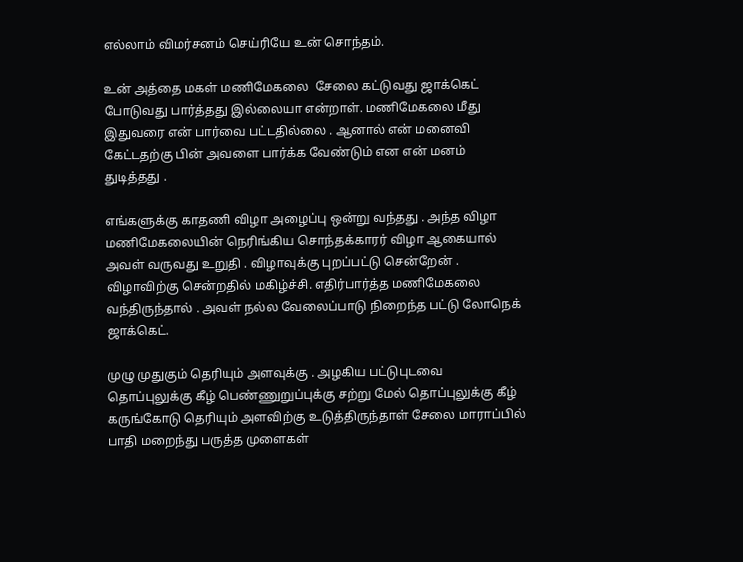எல்லாம் விமர்சனம் செய்ரியே உன் சொந்தம்.

உன் அத்தை மகள் மணிமேகலை  சேலை கட்டுவது ஜாக்கெட் போடுவது பார்த்தது இல்லையா என்றாள். மணிமேகலை மீது இதுவரை என் பார்வை பட்டதில்லை . ஆனால் என் மனைவி கேட்டதற்கு பின் அவளை பார்க்க வேண்டும் என என் மனம் துடித்தது .

எங்களுக்கு காதணி விழா அழைப்பு ஒன்று வந்தது . அந்த விழா மணிமேகலையின் நெரிங்கிய சொந்தக்காரர் விழா ஆகையால் அவள் வருவது உறுதி . விழாவுக்கு புறப்பட்டு சென்றேன் . விழாவிற்கு சென்றதில் மகிழ்ச்சி. எதிர்பார்த்த மணிமேகலை வந்திருந்தால் . அவள் நல்ல வேலைப்பாடு நிறைந்த பட்டு லோநெக் ஜாக்கெட்.

முழு முதுகும் தெரியும் அளவுக்கு . அழகிய பட்டுபுடவை தொப்புலுக்கு கீழ் பெண்ணுறுப்புக்கு சற்று மேல் தொப்புலுக்கு கீழ் கருங்கோடு தெரியும் அளவிற்கு உடுத்திருந்தாள் சேலை மாராப்பில் பாதி மறைந்து பருத்த முளைகள்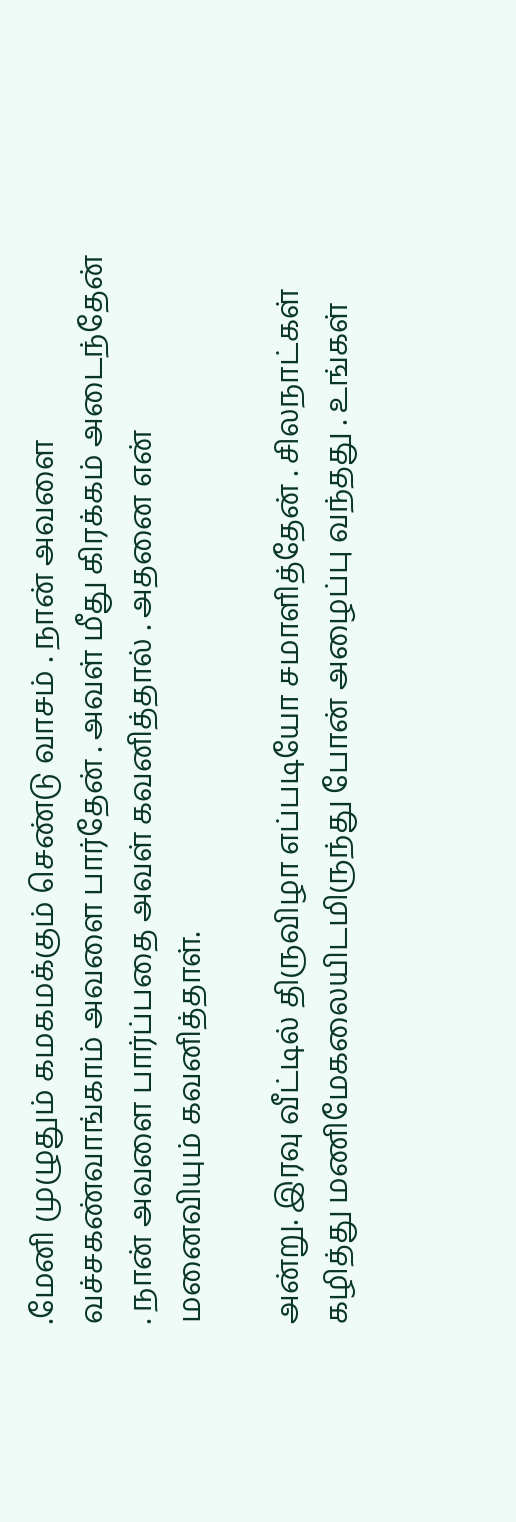.மேனி முழுதும் கமகமக்கும் செண்டு வாசம் . நான் அவளை வச்சகண்வாங்காம் அவளை பார்தேன் . அவள் மீது கிரக்கம் அடைந்தேன் . நான் அவளை பார்ப்பதை அவள் கவனித்தால் . அதனை என் மனைவியும் கவனித்தாள்.

அன்று. இரவு வீட்டில் திருவிழா எப்படியோ சமாளித்தேன் . சிலநாட்கள் கழித்து மணிமேகலையிடமிருந்து போன் அழைப்பு வந்தது . உங்கள்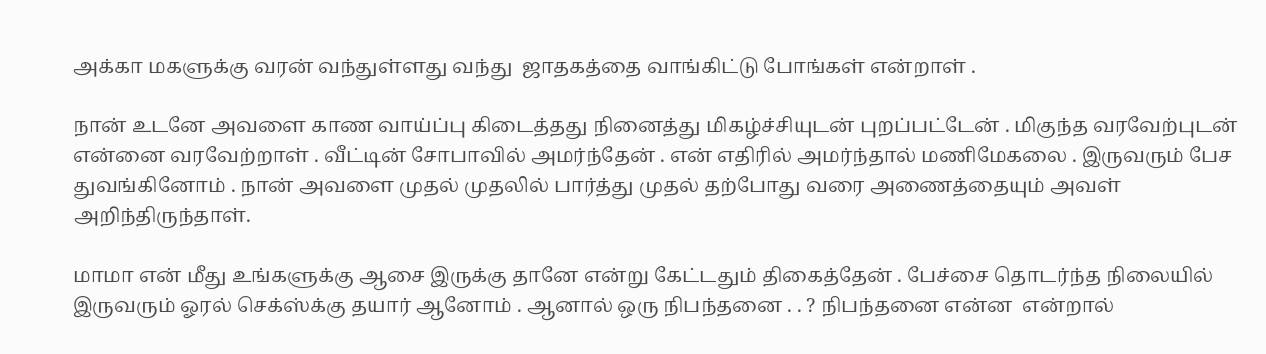அக்கா மகளுக்கு வரன் வந்துள்ளது வந்து  ஜாதகத்தை வாங்கிட்டு போங்கள் என்றாள் .

நான் உடனே அவளை காண வாய்ப்பு கிடைத்தது நினைத்து மிகழ்ச்சியுடன் புறப்பட்டேன் . மிகுந்த வரவேற்புடன் என்னை வரவேற்றாள் . வீட்டின் சோபாவில் அமர்ந்தேன் . என் எதிரில் அமர்ந்தால் மணிமேகலை . இருவரும் பேச துவங்கினோம் . நான் அவளை முதல் முதலில் பார்த்து முதல் தற்போது வரை அணைத்தையும் அவள் அறிந்திருந்தாள்.

மாமா என் மீது உங்களுக்கு ஆசை இருக்கு தானே என்று கேட்டதும் திகைத்தேன் . பேச்சை தொடர்ந்த நிலையில் இருவரும் ஓரல் செக்ஸ்க்கு தயார் ஆனோம் . ஆனால் ஒரு நிபந்தனை . . ? நிபந்தனை என்ன  என்றால்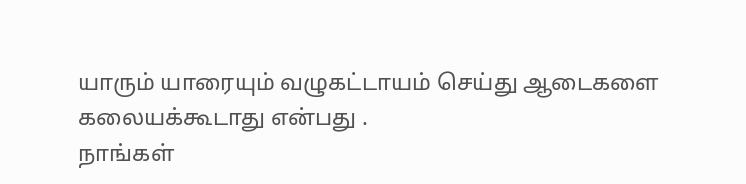யாரும் யாரையும் வழுகட்டாயம் செய்து ஆடைகளை கலையக்கூடாது என்பது .
நாங்கள்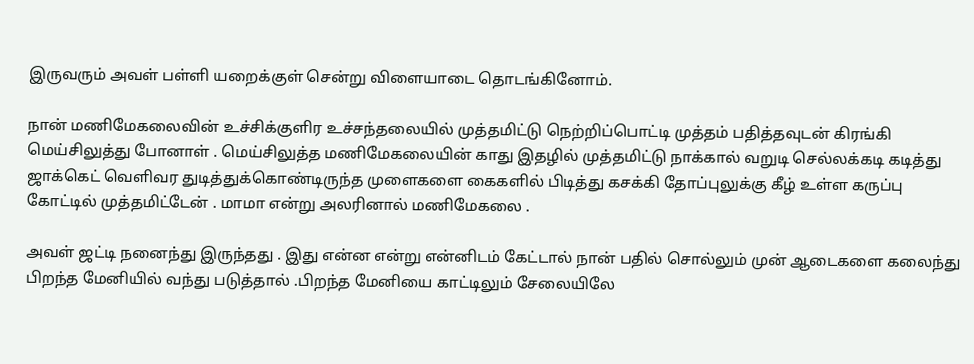இருவரும் அவள் பள்ளி யறைக்குள் சென்று விளையாடை தொடங்கினோம்.

நான் மணிமேகலைவின் உச்சிக்குளிர உச்சந்தலையில் முத்தமிட்டு நெற்றிப்பொட்டி முத்தம் பதித்தவுடன் கிரங்கி மெய்சிலுத்து போனாள் . மெய்சிலுத்த மணிமேகலையின் காது இதழில் முத்தமிட்டு நாக்கால் வறுடி செல்லக்கடி கடித்து ஜாக்கெட் வெளிவர துடித்துக்கொண்டிருந்த முளைகளை கைகளில் பிடித்து கசக்கி தோப்புலுக்கு கீழ் உள்ள கருப்பு கோட்டில் முத்தமிட்டேன் . மாமா என்று அலரினால் மணிமேகலை .

அவள் ஜட்டி நனைந்து இருந்தது . இது என்ன என்று என்னிடம் கேட்டால் நான் பதில் சொல்லும் முன் ஆடைகளை கலைந்து பிறந்த மேனியில் வந்து படுத்தால் .பிறந்த மேனியை காட்டிலும் சேலையிலே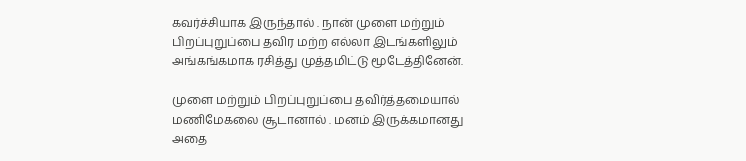கவர்ச்சியாக இருந்தால் . நான் முளை மற்றும் பிறப்புறுப்பை தவிர மற்ற எல்லா இடங்களிலும் அங்கங்கமாக ரசித்து முத்தமிட்டு மூடேத்தினேன்.

முளை மற்றும் பிறப்புறுப்பை தவிர்த்தமையால் மணிமேகலை சூடானால் . மனம் இருக்கமானது அதை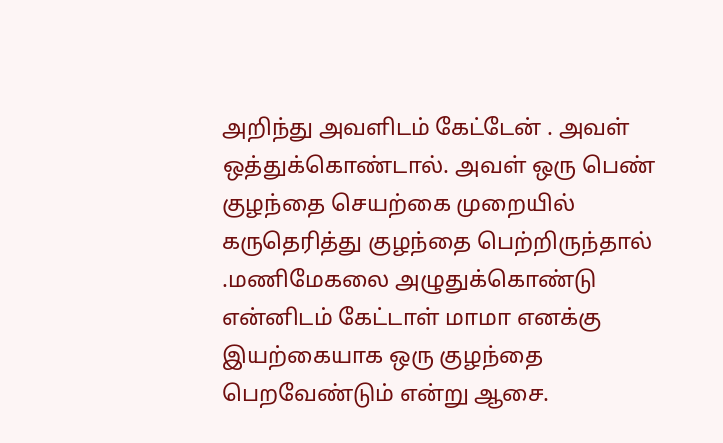அறிந்து அவளிடம் கேட்டேன் . அவள் ஒத்துக்கொண்டால். அவள் ஒரு பெண் குழந்தை செயற்கை முறையில் கருதெரித்து குழந்தை பெற்றிருந்தால் .மணிமேகலை அழுதுக்கொண்டு என்னிடம் கேட்டாள் மாமா எனக்கு இயற்கையாக ஒரு குழந்தை பெறவேண்டும் என்று ஆசை.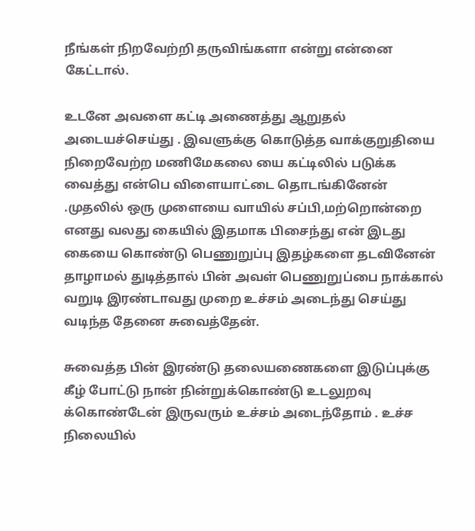நீங்கள் நிறவேற்றி தருவிங்களா என்று என்னை கேட்டால்.

உடனே அவளை கட்டி அணைத்து ஆறுதல் அடையச்செய்து . இவளுக்கு கொடுத்த வாக்குறுதியை நிறைவேற்ற மணிமேகலை யை கட்டிலில் படுக்க வைத்து என்பெ விளையாட்டை தொடங்கினேன் .முதலில் ஒரு முளையை வாயில் சப்பி,மற்றொன்றை எனது வலது கையில் இதமாக பிசைந்து என் இடது கையை கொண்டு பெணுறுப்பு இதழ்களை தடவினேன் தாழாமல் துடித்தால் பின் அவள் பெணுறுப்பை நாக்கால் வறுடி இரண்டாவது முறை உச்சம் அடைந்து செய்து வடிந்த தேனை சுவைத்தேன்.

சுவைத்த பின் இரண்டு தலையணைகளை இடுப்புக்கு கீழ் போட்டு நான் நின்றுக்கொண்டு உடலுறவு க்கொண்டேன் இருவரும் உச்சம் அடைந்தோம் . உச்ச நிலையில்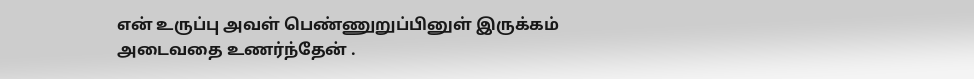என் உருப்பு அவள் பெண்ணுறுப்பினுள் இருக்கம் அடைவதை உணர்ந்தேன் .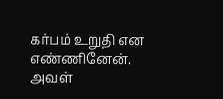கர்பம் உறுதி என எண்ணினேன்.
அவள்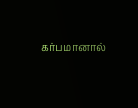கர்பமானால்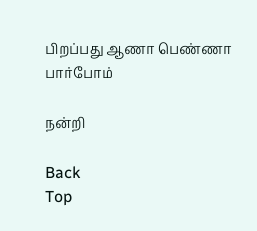பிறப்பது ஆணா பெண்ணா பார்போம்

நன்றி

Back
Top